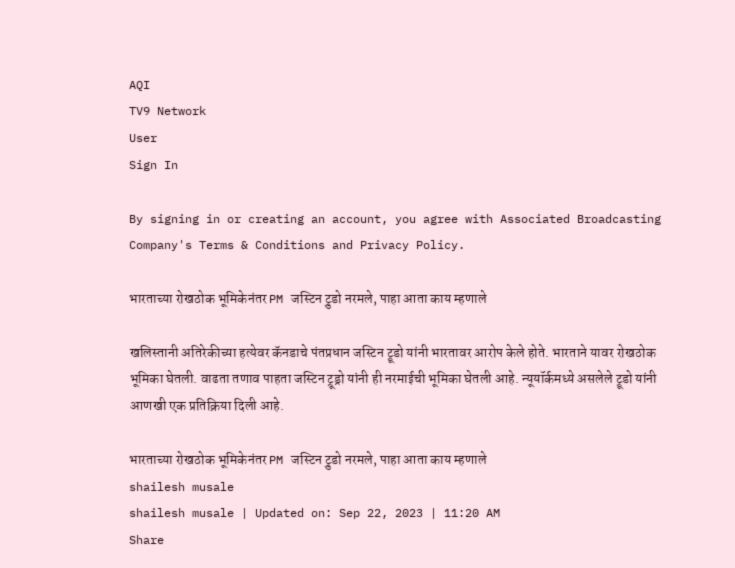AQI
TV9 Network
User
Sign In

By signing in or creating an account, you agree with Associated Broadcasting Company's Terms & Conditions and Privacy Policy.

भारताच्या रोखठोक भूमिकेनंतर PM जस्टिन ट्रुडो नरमले, पाहा आता काय म्हणाले

खलिस्तानी अतिरेकीच्या हत्येवर कॅनडाचे पंतप्रधान जस्टिन ट्रूडो यांनी भारतावर आरोप केले होते. भारताने यावर रोखठोक भूमिका घेतली. वाढता तणाव पाहता जस्टिन ट्रूड्रो यांनी ही नरमाईची भूमिका घेतली आहे. न्यूयॉर्कमध्ये असलेले ट्रूडो यांनी आणखी एक प्रतिक्रिया दिली आहे.

भारताच्या रोखठोक भूमिकेनंतर PM जस्टिन ट्रुडो नरमले, पाहा आता काय म्हणाले
shailesh musale
shailesh musale | Updated on: Sep 22, 2023 | 11:20 AM
Share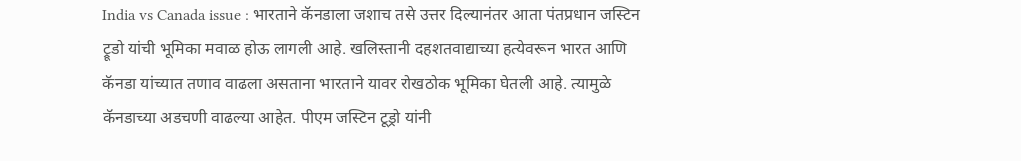India vs Canada issue : भारताने कॅनडाला जशाच तसे उत्तर दिल्यानंतर आता पंतप्रधान जस्टिन ट्रूडो यांची भूमिका मवाळ होऊ लागली आहे. खलिस्तानी दहशतवाद्याच्या हत्येवरून भारत आणि कॅनडा यांच्यात तणाव वाढला असताना भारताने यावर रोखठोक भूमिका घेतली आहे. त्यामुळे कॅनडाच्या अडचणी वाढल्या आहेत. पीएम जस्टिन टूड्रो यांनी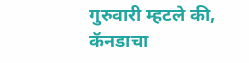गुरुवारी म्हटले की, कॅनडाचा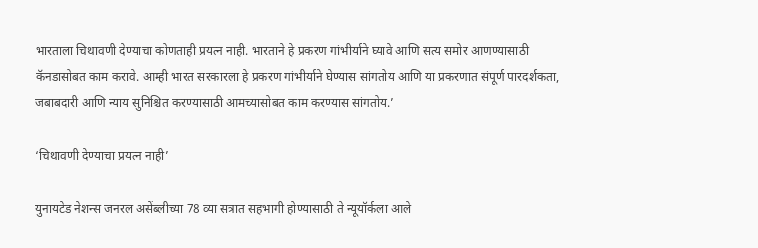भारताला चिथावणी देण्याचा कोणताही प्रयत्न नाही. भारताने हे प्रकरण गांभीर्याने घ्यावे आणि सत्य समोर आणण्यासाठी कॅनडासोबत काम करावे. आम्ही भारत सरकारला हे प्रकरण गांभीर्याने घेण्यास सांगतोय आणि या प्रकरणात संपूर्ण पारदर्शकता, जबाबदारी आणि न्याय सुनिश्चित करण्यासाठी आमच्यासोबत काम करण्यास सांगतोय.’

‘चिथावणी देण्याचा प्रयत्न नाही’

युनायटेड नेशन्स जनरल असेंब्लीच्या 78 व्या सत्रात सहभागी होण्यासाठी ते न्यूयॉर्कला आले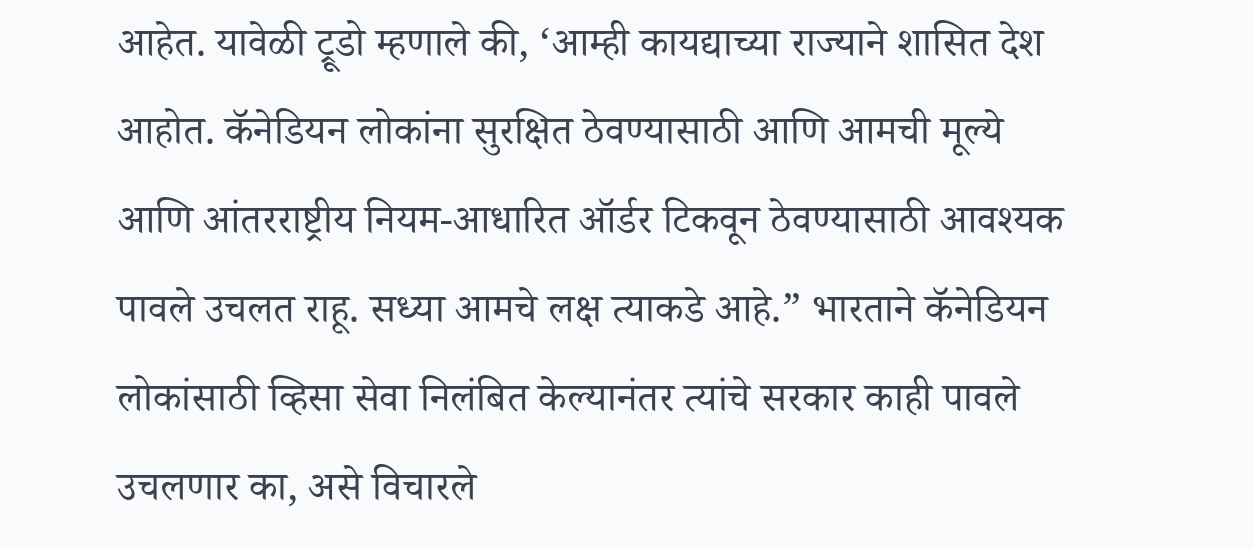आहेत. यावेळी ट्रूडो म्हणाले की, ‘आम्ही कायद्याच्या राज्याने शासित देश आहोत. कॅनेडियन लोकांना सुरक्षित ठेवण्यासाठी आणि आमची मूल्ये आणि आंतरराष्ट्रीय नियम-आधारित ऑर्डर टिकवून ठेवण्यासाठी आवश्यक पावले उचलत राहू. सध्या आमचे लक्ष त्याकडे आहे.” भारताने कॅनेडियन लोकांसाठी व्हिसा सेवा निलंबित केल्यानंतर त्यांचे सरकार काही पावले उचलणार का, असे विचारले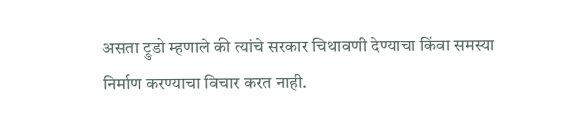असता ट्रुडो म्हणाले की त्यांचे सरकार चिथावणी देण्याचा किंवा समस्या निर्माण करण्याचा विचार करत नाही.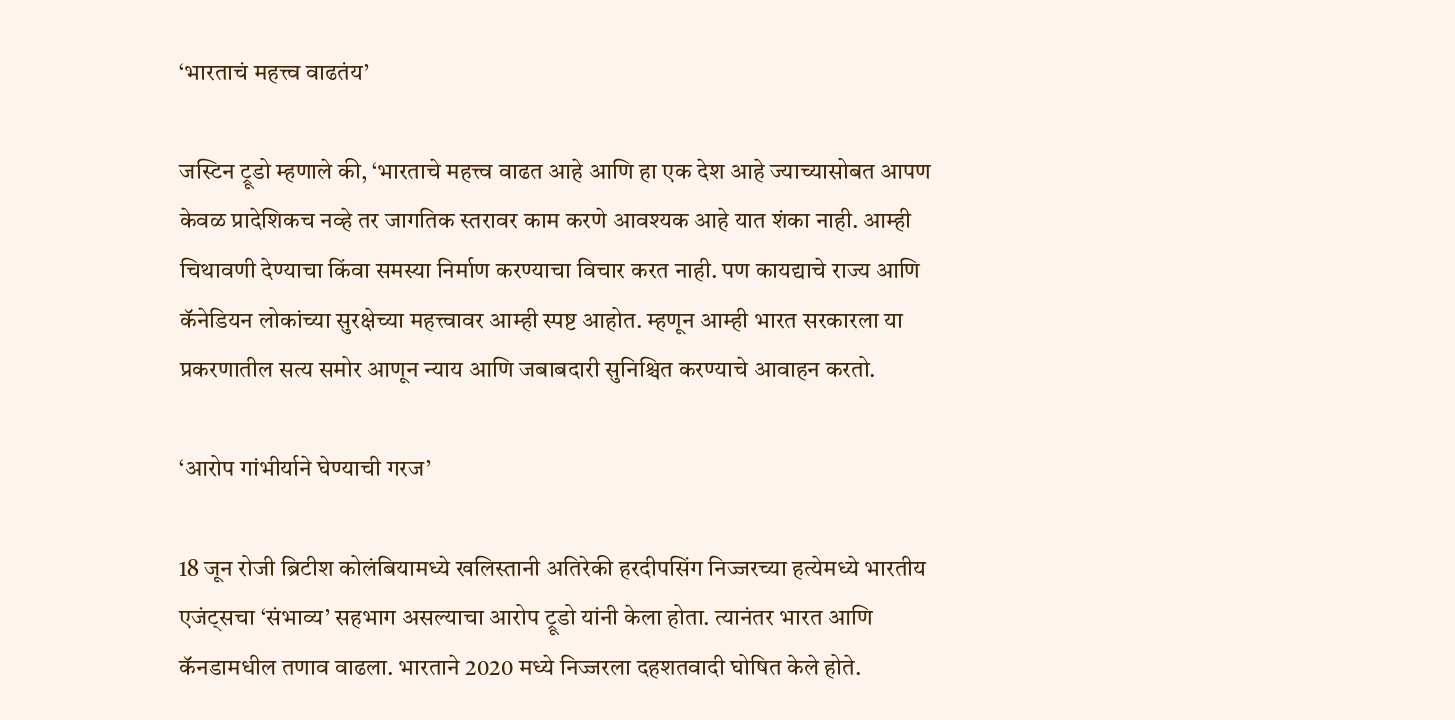‘भारताचं महत्त्व वाढतंय’

जस्टिन ट्रूडो म्हणाले की, ‘भारताचे महत्त्व वाढत आहे आणि हा एक देश आहे ज्याच्यासोबत आपण केवळ प्रादेशिकच नव्हे तर जागतिक स्तरावर काम करणे आवश्यक आहे यात शंका नाही. आम्ही चिथावणी देण्याचा किंवा समस्या निर्माण करण्याचा विचार करत नाही. पण कायद्याचे राज्य आणि कॅनेडियन लोकांच्या सुरक्षेच्या महत्त्वावर आम्ही स्पष्ट आहोत. म्हणून आम्ही भारत सरकारला या प्रकरणातील सत्य समोर आणून न्याय आणि जबाबदारी सुनिश्चित करण्याचे आवाहन करतो.

‘आरोप गांभीर्याने घेण्याची गरज’

18 जून रोजी ब्रिटीश कोलंबियामध्ये खलिस्तानी अतिरेकी हरदीपसिंग निज्जरच्या हत्येमध्ये भारतीय एजंट्सचा ‘संभाव्य’ सहभाग असल्याचा आरोप ट्रूडो यांनी केला होता. त्यानंतर भारत आणि कॅनडामधील तणाव वाढला. भारताने 2020 मध्ये निज्जरला दहशतवादी घोषित केले होते.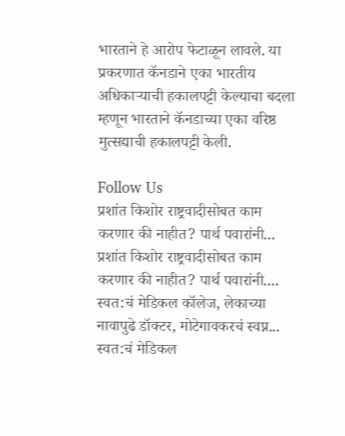भारताने हे आरोप फेटाळून लावले. या प्रकरणात कॅनडाने एका भारतीय अधिकाऱ्याची हकालपट्टी केल्याचा बदला म्हणून भारताने कॅनडाच्या एका वरिष्ठ मुत्सद्याची हकालपट्टी केली.

Follow Us
प्रशांत किशोर राष्ट्रवादीसोबत काम करणार की नाहीत? पार्थ पवारांनी...
प्रशांत किशोर राष्ट्रवादीसोबत काम करणार की नाहीत? पार्थ पवारांनी....
स्वत:चं मेडिकल कॉलेज, लेकाच्या नावापुढे डॉक्टर, मोटेगावकरचं स्वप्न...
स्वत:चं मेडिकल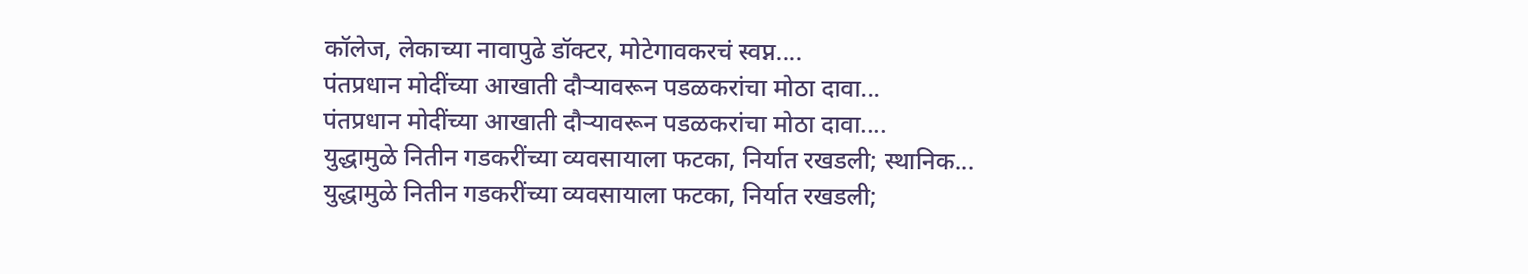कॉलेज, लेकाच्या नावापुढे डॉक्टर, मोटेगावकरचं स्वप्न....
पंतप्रधान मोदींच्या आखाती दौऱ्यावरून पडळकरांचा मोठा दावा...
पंतप्रधान मोदींच्या आखाती दौऱ्यावरून पडळकरांचा मोठा दावा....
युद्धामुळे नितीन गडकरींच्या व्यवसायाला फटका, निर्यात रखडली; स्थानिक...
युद्धामुळे नितीन गडकरींच्या व्यवसायाला फटका, निर्यात रखडली;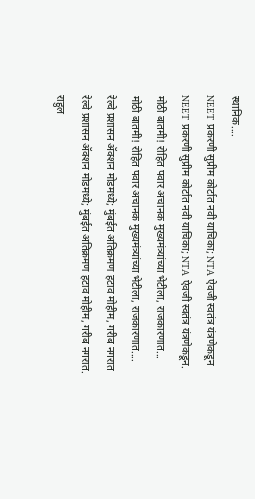स्थानिक....
NEET प्रकरणी सुप्रीम कोर्टात नवी याचिका; NTA ऐवजी स्वतंत्र यंत्रणेकडून
NEET प्रकरणी सुप्रीम कोर्टात नवी याचिका; NTA ऐवजी स्वतंत्र यंत्रणेकडून.
मोठी बातमी! रोहित पवार अचानक मुख्यमंत्र्यांच्या भेटीला, राजकारणात...
मोठी बातमी! रोहित पवार अचानक मुख्यमंत्र्यांच्या भेटीला, राजकारणात....
रेल्वे प्रशासन ॲक्शन मोडमध्ये; मुंबईत अतिक्रमण हटाव मोहीम, गरीब नगरात
रेल्वे प्रशासन ॲक्शन मोडमध्ये; मुंबईत अतिक्रमण हटाव मोहीम, गरीब नगरात.
राहुल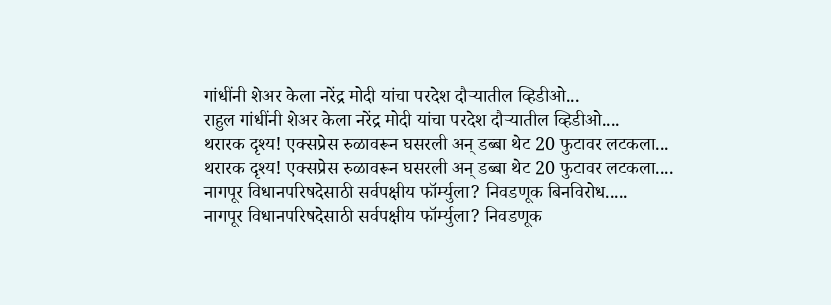गांधींनी शेअर केला नरेंद्र मोदी यांचा परदेश दौऱ्यातील व्हिडीओ...
राहुल गांधींनी शेअर केला नरेंद्र मोदी यांचा परदेश दौऱ्यातील व्हिडीओ....
थरारक दृश्य! एक्सप्रेस रुळावरून घसरली अन् डब्बा थेट 20 फुटावर लटकला...
थरारक दृश्य! एक्सप्रेस रुळावरून घसरली अन् डब्बा थेट 20 फुटावर लटकला....
नागपूर विधानपरिषदेसाठी सर्वपक्षीय फॉर्म्युला? निवडणूक बिनविरोध.....
नागपूर विधानपरिषदेसाठी सर्वपक्षीय फॉर्म्युला? निवडणूक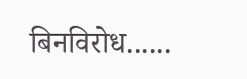बिनविरोध......